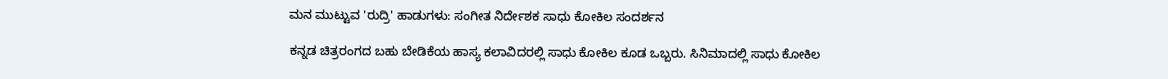ಮನ ಮುಟ್ಟುವ 'ರುದ್ರಿ' ಹಾಡುಗಳು: ಸಂಗೀತ ನಿರ್ದೇಶಕ ಸಾಧು ಕೋಕಿಲ ಸಂದರ್ಶನ

ಕನ್ನಡ ಚಿತ್ರರಂಗದ ಬಹು ಬೇಡಿಕೆಯ ಹಾಸ್ಯ ಕಲಾವಿದರಲ್ಲಿ ಸಾಧು ಕೋಕಿಲ ಕೂಡ ಒಬ್ಬರು. ಸಿನಿಮಾದಲ್ಲಿ ಸಾಧು ಕೋಕಿಲ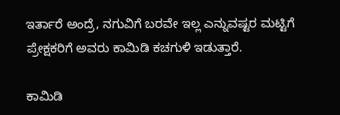ಇರ್ತಾರೆ ಅಂದ್ರೆ, ನಗುವಿಗೆ ಬರವೇ ಇಲ್ಲ ಎನ್ನುವಷ್ಟರ ಮಟ್ಟಿಗೆ ಪ್ರೇಕ್ಷಕರಿಗೆ ಅವರು ಕಾಮಿಡಿ ಕಚಗುಳಿ ಇಡುತ್ತಾರೆ.

ಕಾಮಿಡಿ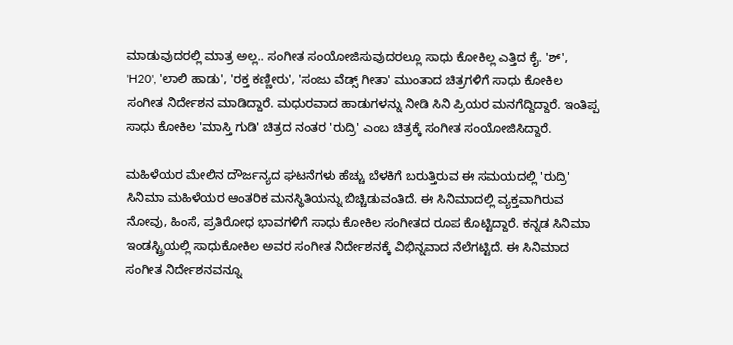ಮಾಡುವುದರಲ್ಲಿ ಮಾತ್ರ ಅಲ್ಲ.. ಸಂಗೀತ ಸಂಯೋಜಿಸುವುದರಲ್ಲೂ ಸಾಧು ಕೋಕಿಲ್ಲ ಎತ್ತಿದ ಕೈ. 'ಶ್', 'H20', 'ಲಾಲಿ ಹಾಡು', 'ರಕ್ತ ಕಣ್ಣೀರು', 'ಸಂಜು ವೆಡ್ಸ್ ಗೀತಾ' ಮುಂತಾದ ಚಿತ್ರಗಳಿಗೆ ಸಾಧು ಕೋಕಿಲ ಸಂಗೀತ ನಿರ್ದೇಶನ ಮಾಡಿದ್ದಾರೆ. ಮಧುರವಾದ ಹಾಡುಗಳನ್ನು ನೀಡಿ ಸಿನಿ ಪ್ರಿಯರ ಮನಗೆದ್ದಿದ್ದಾರೆ. ಇಂತಿಪ್ಪ ಸಾಧು ಕೋಕಿಲ 'ಮಾಸ್ತಿ ಗುಡಿ' ಚಿತ್ರದ ನಂತರ 'ರುದ್ರಿ' ಎಂಬ ಚಿತ್ರಕ್ಕೆ ಸಂಗೀತ ಸಂಯೋಜಿಸಿದ್ದಾರೆ.

ಮಹಿಳೆಯರ ಮೇಲಿನ ದೌರ್ಜನ್ಯದ ಘಟನೆಗಳು ಹೆಚ್ಚು ಬೆಳಕಿಗೆ ಬರುತ್ತಿರುವ ಈ ಸಮಯದಲ್ಲಿ 'ರುದ್ರಿ' ಸಿನಿಮಾ ಮಹಿಳೆಯರ ಆಂತರಿಕ ಮನಸ್ಥಿತಿಯನ್ನು ಬಿಚ್ಚಿಡುವಂತಿದೆ. ಈ ಸಿನಿಮಾದಲ್ಲಿ ವ್ಯಕ್ತವಾಗಿರುವ ನೋವು, ಹಿಂಸೆ, ಪ್ರತಿರೋಧ ಭಾವಗಳಿಗೆ ಸಾಧು ಕೋಕಿಲ ಸಂಗೀತದ ರೂಪ ಕೊಟ್ಟಿದ್ದಾರೆ. ಕನ್ನಡ ಸಿನಿಮಾ ಇಂಡಸ್ಟ್ರಿಯಲ್ಲಿ ಸಾಧುಕೋಕಿಲ ಅವರ ಸಂಗೀತ ನಿರ್ದೇಶನಕ್ಕೆ ವಿಭಿನ್ನವಾದ ನೆಲೆಗಟ್ಟಿದೆ. ಈ ಸಿನಿಮಾದ ಸಂಗೀತ ನಿರ್ದೇಶನವನ್ನೂ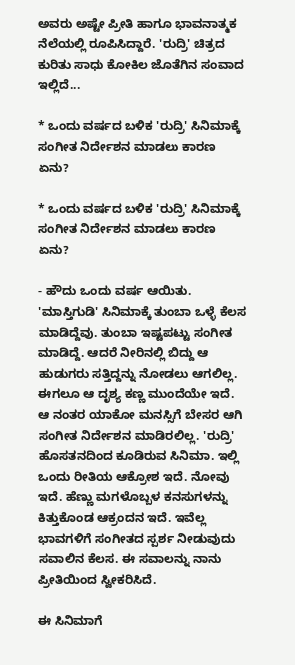ಅವರು ಅಷ್ಟೇ ಪ್ರೀತಿ ಹಾಗೂ ಭಾವನಾತ್ಮಕ ನೆಲೆಯಲ್ಲಿ ರೂಪಿಸಿದ್ದಾರೆ. 'ರುದ್ರಿ' ಚಿತ್ರದ ಕುರಿತು ಸಾಧು ಕೋಕಿಲ ಜೊತೆಗಿನ ಸಂವಾದ ಇಲ್ಲಿದೆ...

* ಒಂದು ವರ್ಷದ ಬಳಿಕ 'ರುದ್ರಿ' ಸಿನಿಮಾಕ್ಕೆ ಸಂಗೀತ ನಿರ್ದೇಶನ ಮಾಡಲು ಕಾರಣ ಏನು?

* ಒಂದು ವರ್ಷದ ಬಳಿಕ 'ರುದ್ರಿ' ಸಿನಿಮಾಕ್ಕೆ ಸಂಗೀತ ನಿರ್ದೇಶನ ಮಾಡಲು ಕಾರಣ ಏನು?

- ಹೌದು ಒಂದು ವರ್ಷ ಆಯಿತು. 'ಮಾಸ್ತಿಗುಡಿ' ಸಿನಿಮಾಕ್ಕೆ ತುಂಬಾ ಒಳ್ಳೆ ಕೆಲಸ ಮಾಡಿದ್ದೆವು. ತುಂಬಾ ಇಷ್ಟಪಟ್ಟು ಸಂಗೀತ ಮಾಡಿದ್ದೆ. ಆದರೆ ನೀರಿನಲ್ಲಿ ಬಿದ್ದು ಆ ಹುಡುಗರು ಸತ್ತಿದ್ದನ್ನು ನೋಡಲು ಆಗಲಿಲ್ಲ. ಈಗಲೂ ಆ ದೃಶ್ಯ ಕಣ್ಣ ಮುಂದೆಯೇ ಇದೆ. ಆ ನಂತರ ಯಾಕೋ ಮನಸ್ಸಿಗೆ ಬೇಸರ ಆಗಿ ಸಂಗೀತ ನಿರ್ದೇಶನ ಮಾಡಿರಲಿಲ್ಲ. 'ರುದ್ರಿ' ಹೊಸತನದಿಂದ ಕೂಡಿರುವ ಸಿನಿಮಾ. ಇಲ್ಲಿ ಒಂದು ರೀತಿಯ ಆಕ್ರೋಶ ಇದೆ. ನೋವು ಇದೆ. ಹೆಣ್ಣು ಮಗಳೊಬ್ಬಳ ಕನಸುಗಳನ್ನು ಕಿತ್ತುಕೊಂಡ ಆಕ್ರಂದನ ಇದೆ. ಇವೆಲ್ಲ ಭಾವಗಳಿಗೆ ಸಂಗೀತದ ಸ್ಪರ್ಶ ನೀಡುವುದು ಸವಾಲಿನ ಕೆಲಸ. ಈ ಸವಾಲನ್ನು ನಾನು ಪ್ರೀತಿಯಿಂದ ಸ್ವೀಕರಿಸಿದೆ.

ಈ ಸಿನಿಮಾಗೆ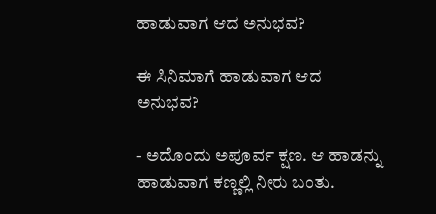ಹಾಡುವಾಗ ಆದ ಅನುಭವ?

ಈ ಸಿನಿಮಾಗೆ ಹಾಡುವಾಗ ಆದ ಅನುಭವ?

- ಅದೊಂದು ಅಪೂರ್ವ ಕ್ಷಣ. ಆ ಹಾಡನ್ನು ಹಾಡುವಾಗ ಕಣ್ಣಲ್ಲಿ ನೀರು ಬಂತು.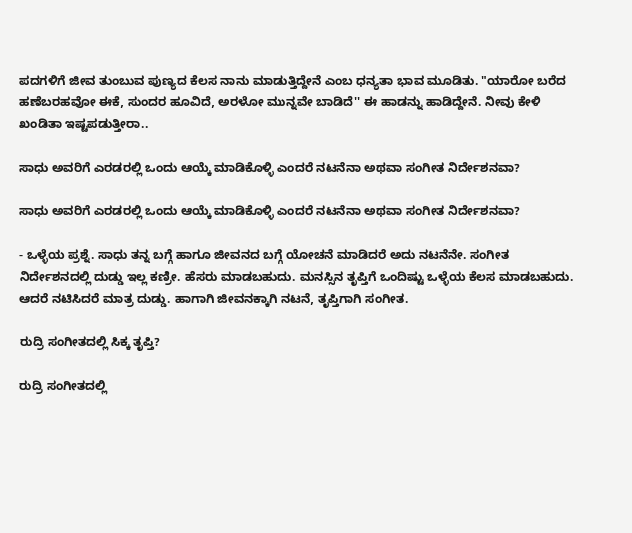ಪದಗಳಿಗೆ ಜೀವ ತುಂಬುವ ಪುಣ್ಯದ ಕೆಲಸ ನಾನು ಮಾಡುತ್ತಿದ್ದೇನೆ ಎಂಬ ಧನ್ಯತಾ ಭಾವ ಮೂಡಿತು. "ಯಾರೋ ಬರೆದ ಹಣೆಬರಹವೋ ಈಕೆ, ಸುಂದರ ಹೂವಿದೆ, ಅರಳೋ ಮುನ್ನವೇ ಬಾಡಿದೆ'' ಈ ಹಾಡನ್ನು ಹಾಡಿದ್ದೇನೆ. ನೀವು ಕೇಳಿ ಖಂಡಿತಾ ಇಷ್ಟಪಡುತ್ತೀರಾ..

ಸಾಧು ಅವರಿಗೆ ಎರಡರಲ್ಲಿ ಒಂದು ಆಯ್ಕೆ ಮಾಡಿಕೊಳ್ಳಿ ಎಂದರೆ ನಟನೆನಾ ಅಥವಾ ಸಂಗೀತ ನಿರ್ದೇಶನವಾ?

ಸಾಧು ಅವರಿಗೆ ಎರಡರಲ್ಲಿ ಒಂದು ಆಯ್ಕೆ ಮಾಡಿಕೊಳ್ಳಿ ಎಂದರೆ ನಟನೆನಾ ಅಥವಾ ಸಂಗೀತ ನಿರ್ದೇಶನವಾ?

- ಒಳ್ಳೆಯ ಪ್ರಶ್ನೆ. ಸಾಧು ತನ್ನ ಬಗ್ಗೆ ಹಾಗೂ ಜೀವನದ ಬಗ್ಗೆ ಯೋಚನೆ ಮಾಡಿದರೆ ಅದು ನಟನೆನೇ. ಸಂಗೀತ ನಿರ್ದೇಶನದಲ್ಲಿ ದುಡ್ಡು ಇಲ್ಲ ಕಣ್ರೀ. ಹೆಸರು ಮಾಡಬಹುದು. ಮನಸ್ಸಿನ ತೃಪ್ತಿಗೆ ಒಂದಿಷ್ಟು ಒಳ್ಳೆಯ ಕೆಲಸ ಮಾಡಬಹುದು. ಆದರೆ ನಟಿಸಿದರೆ ಮಾತ್ರ ದುಡ್ಡು. ಹಾಗಾಗಿ ಜೀವನಕ್ಕಾಗಿ ನಟನೆ, ತೃಪ್ತಿಗಾಗಿ ಸಂಗೀತ.

ರುದ್ರಿ ಸಂಗೀತದಲ್ಲಿ ಸಿಕ್ಕ ತೃಪ್ತಿ?

ರುದ್ರಿ ಸಂಗೀತದಲ್ಲಿ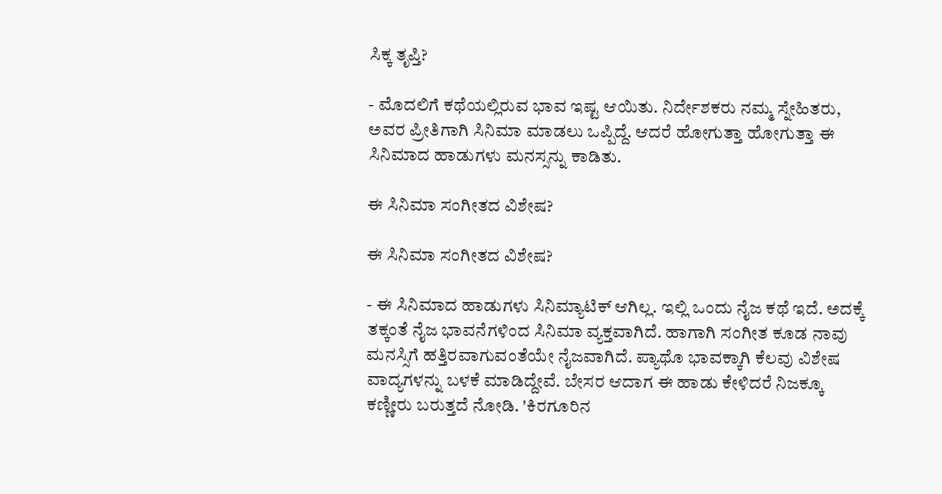ಸಿಕ್ಕ ತೃಪ್ತಿ?

- ಮೊದಲಿಗೆ ಕಥೆಯಲ್ಲಿರುವ ಭಾವ ಇಷ್ಟ ಆಯಿತು. ನಿರ್ದೇಶಕರು ನಮ್ಮ ಸ್ನೇಹಿತರು, ಅವರ ಪ್ರೀತಿಗಾಗಿ ಸಿನಿಮಾ ಮಾಡಲು ಒಪ್ಪಿದ್ದೆ. ಆದರೆ ಹೋಗುತ್ತಾ ಹೋಗುತ್ತಾ ಈ ಸಿನಿಮಾದ ಹಾಡುಗಳು ಮನಸ್ಸನ್ನು ಕಾಡಿತು.

ಈ ಸಿನಿಮಾ ಸಂಗೀತದ ವಿಶೇಷ?

ಈ ಸಿನಿಮಾ ಸಂಗೀತದ ವಿಶೇಷ?

- ಈ ಸಿನಿಮಾದ ಹಾಡುಗಳು ಸಿನಿಮ್ಯಾಟಿಕ್ ಆಗಿಲ್ಲ. ಇಲ್ಲಿ ಒಂದು ನೈಜ ಕಥೆ ಇದೆ. ಅದಕ್ಕೆ ತಕ್ಕಂತೆ ನೈಜ ಭಾವನೆಗಳಿಂದ ಸಿನಿಮಾ ವ್ಯಕ್ತವಾಗಿದೆ. ಹಾಗಾಗಿ ಸಂಗೀತ ಕೂಡ ನಾವು ಮನಸ್ಸಿಗೆ ಹತ್ತಿರವಾಗುವಂತೆಯೇ ನೈಜವಾಗಿದೆ. ಪ್ಯಾಥೊ ಭಾವಕ್ಕಾಗಿ ಕೆಲವು ವಿಶೇಷ ವಾದ್ಯಗಳನ್ನು ಬಳಕೆ ಮಾಡಿದ್ದೇವೆ. ಬೇಸರ ಆದಾಗ ಈ ಹಾಡು ಕೇಳಿದರೆ ನಿಜಕ್ಕೂ ಕಣ್ಣೀರು ಬರುತ್ತದೆ ನೋಡಿ. 'ಕಿರಗೂರಿನ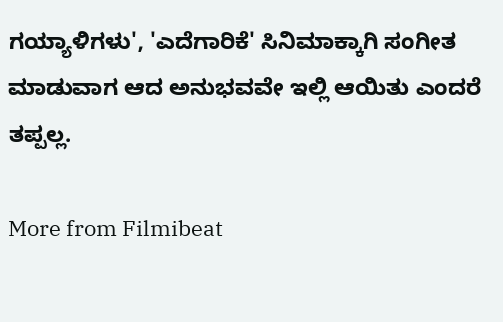ಗಯ್ಯಾಳಿಗಳು', 'ಎದೆಗಾರಿಕೆ' ಸಿನಿಮಾಕ್ಕಾಗಿ ಸಂಗೀತ ಮಾಡುವಾಗ ಆದ ಅನುಭವವೇ ಇಲ್ಲಿ ಆಯಿತು ಎಂದರೆ ತಪ್ಪಲ್ಲ.

More from Filmibeat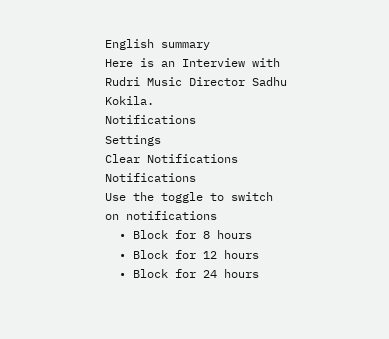English summary
Here is an Interview with Rudri Music Director Sadhu Kokila.
Notifications
Settings
Clear Notifications
Notifications
Use the toggle to switch on notifications
  • Block for 8 hours
  • Block for 12 hours
  • Block for 24 hours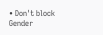• Don't block
Gender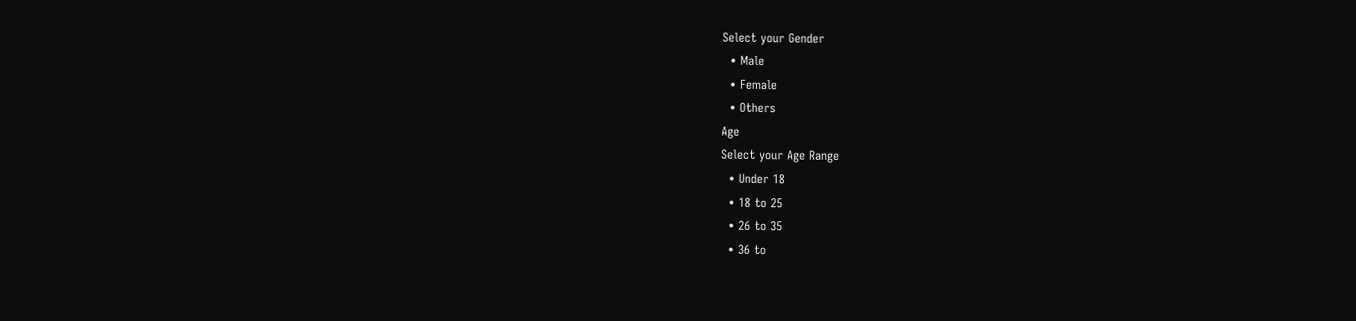Select your Gender
  • Male
  • Female
  • Others
Age
Select your Age Range
  • Under 18
  • 18 to 25
  • 26 to 35
  • 36 to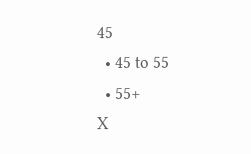45
  • 45 to 55
  • 55+
X